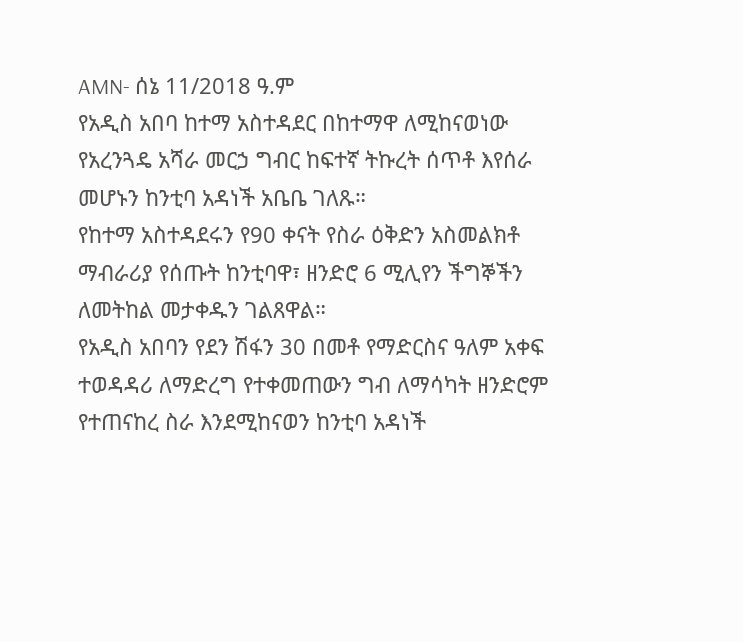AMN- ሰኔ 11/2018 ዓ.ም
የአዲስ አበባ ከተማ አስተዳደር በከተማዋ ለሚከናወነው የአረንጓዴ አሻራ መርኃ ግብር ከፍተኛ ትኩረት ሰጥቶ እየሰራ መሆኑን ከንቲባ አዳነች አቤቤ ገለጹ።
የከተማ አስተዳደሩን የ90 ቀናት የስራ ዕቅድን አስመልክቶ ማብራሪያ የሰጡት ከንቲባዋ፣ ዘንድሮ 6 ሚሊየን ችግኞችን ለመትከል መታቀዱን ገልጸዋል።
የአዲስ አበባን የደን ሽፋን 30 በመቶ የማድርስና ዓለም አቀፍ ተወዳዳሪ ለማድረግ የተቀመጠውን ግብ ለማሳካት ዘንድሮም የተጠናከረ ስራ እንደሚከናወን ከንቲባ አዳነች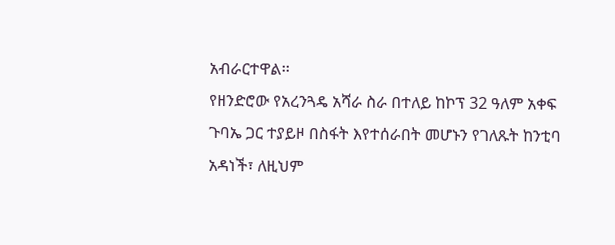አብራርተዋል፡፡
የዘንድሮው የአረንጓዴ አሻራ ስራ በተለይ ከኮፕ 32 ዓለም አቀፍ ጉባኤ ጋር ተያይዞ በስፋት እየተሰራበት መሆኑን የገለጹት ከንቲባ አዳነች፣ ለዚህም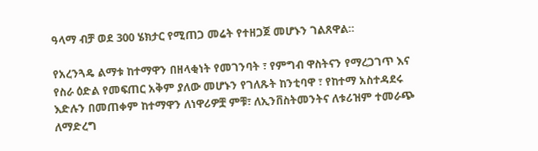ዓላማ ብቻ ወደ 300 ሄክታር የሚጠጋ መሬት የተዘጋጀ መሆኑን ገልጸዋል።

የአረንጓዴ ልማቱ ከተማዋን በዘላቂነት የመገንባት ፣ የምግብ ዋስትናን የማረጋገጥ እና የስራ ዕድል የመፍጠር አቅም ያለው መሆኑን የገለጹት ከንቲባዋ ፣ የከተማ አስተዳደሩ እድሉን በመጠቀም ከተማዋን ለነዋሪዎቿ ምቹ፣ ለኢንቨስትመንትና ለቱሪዝም ተመራጭ ለማድረግ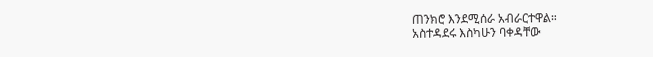ጠንክሮ እንደሚሰራ አብራርተዋል።
አስተዳደሩ እስካሁን ባቀዳቸው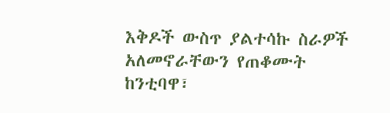እቅዶች ውስጥ ያልተሳኩ ስራዎች አለመኖራቸውን የጠቆሙት ከንቲባዋ፣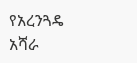የአረንጓዴ አሻራ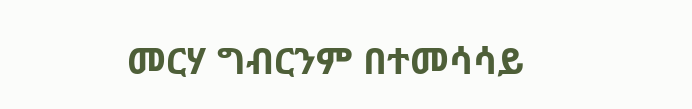መርሃ ግብርንም በተመሳሳይ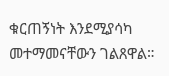ቁርጠኝነት እንደሚያሳካ መተማመናቸውን ገልጸዋል።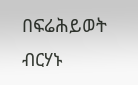በፍሬሕይወት ብርሃኑ